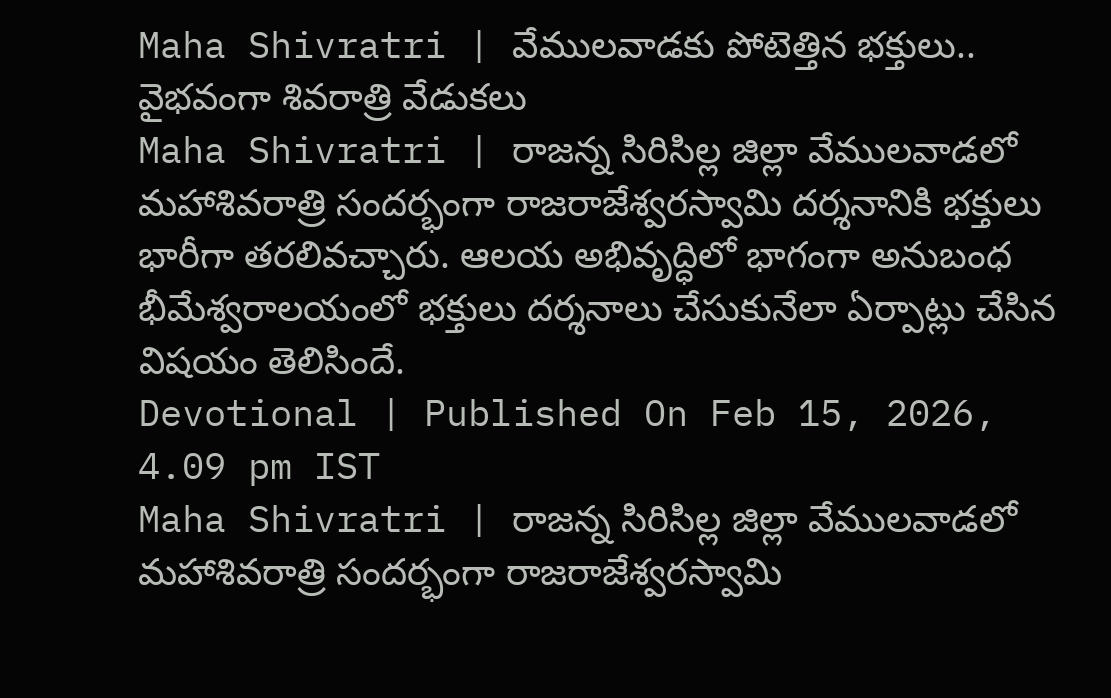Maha Shivratri | వేములవాడకు పోటెత్తిన భక్తులు.. వైభవంగా శివరాత్రి వేడుకలు
Maha Shivratri | రాజన్న సిరిసిల్ల జిల్లా వేములవాడలో మహాశివరాత్రి సందర్భంగా రాజరాజేశ్వరస్వామి దర్శనానికి భక్తులు భారీగా తరలివచ్చారు. ఆలయ అభివృద్ధిలో భాగంగా అనుబంధ భీమేశ్వరాలయంలో భక్తులు దర్శనాలు చేసుకునేలా ఏర్పాట్లు చేసిన విషయం తెలిసిందే.
Devotional | Published On Feb 15, 2026, 4.09 pm IST
Maha Shivratri | రాజన్న సిరిసిల్ల జిల్లా వేములవాడలో మహాశివరాత్రి సందర్భంగా రాజరాజేశ్వరస్వామి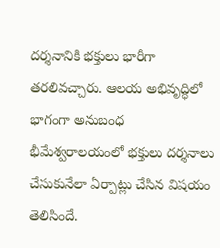దర్శనానికి భక్తులు భారీగా తరలివచ్చారు. ఆలయ అభివృద్ధిలో భాగంగా అనుబంధ భీమేశ్వరాలయంలో భక్తులు దర్శనాలు చేసుకునేలా ఏర్పాట్లు చేసిన విషయం తెలిసిందే.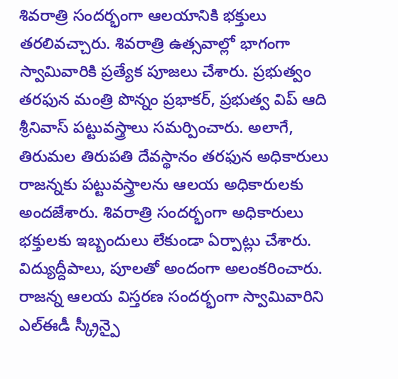శివరాత్రి సందర్భంగా ఆలయానికి భక్తులు తరలివచ్చారు. శివరాత్రి ఉత్సవాల్లో భాగంగా స్వామివారికి ప్రత్యేక పూజలు చేశారు. ప్రభుత్వం తరఫున మంత్రి పొన్నం ప్రభాకర్, ప్రభుత్వ విప్ ఆది శ్రీనివాస్ పట్టువస్త్రాలు సమర్పించారు. అలాగే, తిరుమల తిరుపతి దేవస్థానం తరఫున అధికారులు రాజన్నకు పట్టువస్త్రాలను ఆలయ అధికారులకు అందజేశారు. శివరాత్రి సందర్భంగా అధికారులు భక్తులకు ఇబ్బందులు లేకుండా ఏర్పాట్లు చేశారు. విద్యుద్దీపాలు, పూలతో అందంగా అలంకరించారు. రాజన్న ఆలయ విస్తరణ సందర్భంగా స్వామివారిని ఎల్ఈడీ స్క్రీన్పై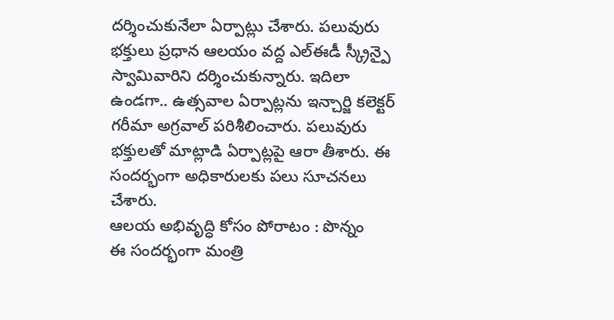దర్శించుకునేలా ఏర్పాట్లు చేశారు. పలువురు భక్తులు ప్రధాన ఆలయం వద్ద ఎల్ఈడీ స్క్రీన్పై స్వామివారిని దర్శించుకున్నారు. ఇదిలా ఉండగా.. ఉత్సవాల ఏర్పాట్లను ఇన్చార్జి కలెక్టర్ గరీమా అగ్రవాల్ పరిశీలించారు. పలువురు భక్తులతో మాట్లాడి ఏర్పాట్లపై ఆరా తీశారు. ఈ సందర్భంగా అధికారులకు పలు సూచనలు చేశారు.
ఆలయ అభివృద్ధి కోసం పోరాటం : పొన్నం
ఈ సందర్భంగా మంత్రి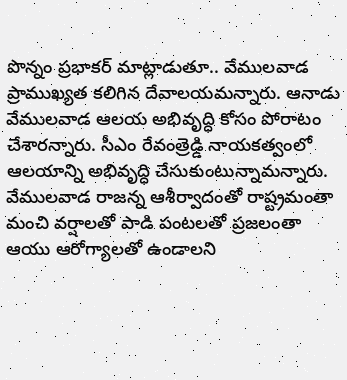పొన్నం ప్రభాకర్ మాట్లాడుతూ.. వేములవాడ ప్రాముఖ్యత కలిగిన దేవాలయమన్నారు. ఆనాడు వేములవాడ ఆలయ అభివృద్ధి కోసం పోరాటం చేశారన్నారు. సీఎం రేవంత్రెడ్డి నాయకత్వంలో ఆలయాన్ని అభివృద్ధి చేసుకుంటున్నామన్నారు. వేములవాడ రాజన్న ఆశీర్వాదంతో రాష్ట్రమంతా మంచి వర్షాలతో పాడి పంటలతో ప్రజలంతా ఆయు ఆరోగ్యాలతో ఉండాలని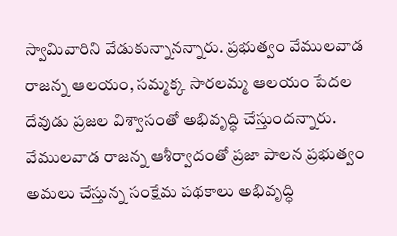స్వామివారిని వేడుకున్నానన్నారు. ప్రభుత్వం వేములవాడ రాజన్న ఆలయం, సమ్మక్క సారలమ్మ ఆలయం పేదల దేవుడు ప్రజల విశ్వాసంతో అభివృద్ధి చేస్తుందన్నారు. వేములవాడ రాజన్న ఆశీర్వాదంతో ప్రజా పాలన ప్రభుత్వం అమలు చేస్తున్న సంక్షేమ పథకాలు అభివృద్ధి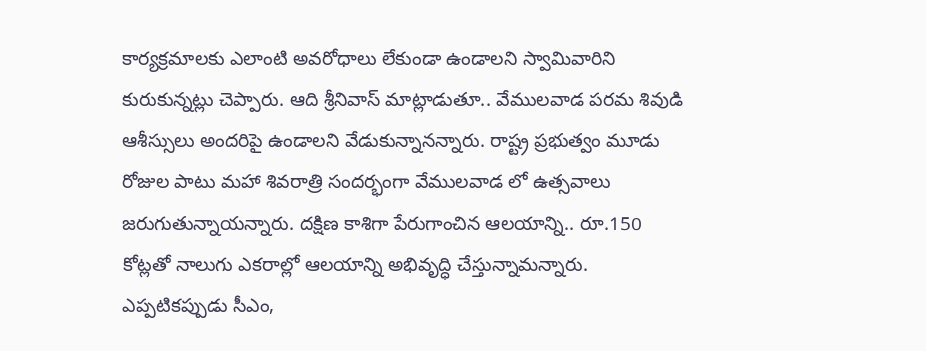కార్యక్రమాలకు ఎలాంటి అవరోధాలు లేకుండా ఉండాలని స్వామివారిని కురుకున్నట్లు చెప్పారు. ఆది శ్రీనివాస్ మాట్లాడుతూ.. వేములవాడ పరమ శివుడి ఆశీస్సులు అందరిపై ఉండాలని వేడుకున్నానన్నారు. రాష్ట్ర ప్రభుత్వం మూడు రోజుల పాటు మహా శివరాత్రి సందర్భంగా వేములవాడ లో ఉత్సవాలు జరుగుతున్నాయన్నారు. దక్షిణ కాశిగా పేరుగాంచిన ఆలయాన్ని.. రూ.150 కోట్లతో నాలుగు ఎకరాల్లో ఆలయాన్ని అభివృద్ధి చేస్తున్నామన్నారు. ఎప్పటికప్పుడు సీఎం,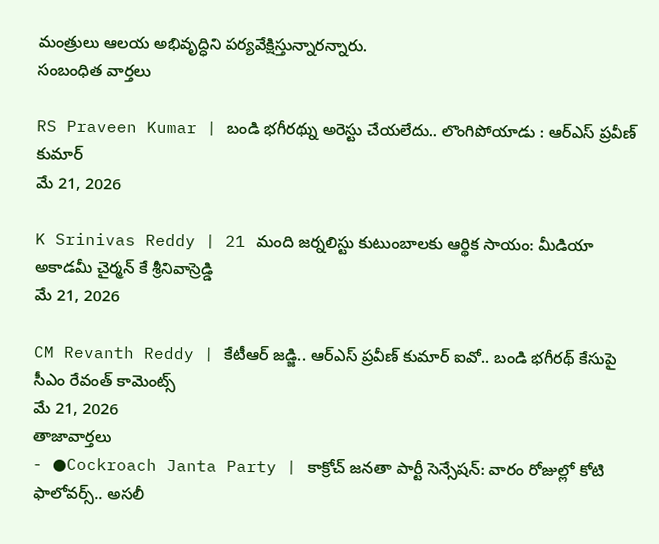మంత్రులు ఆలయ అభివృద్ధిని పర్యవేక్షిస్తున్నారన్నారు.
సంబంధిత వార్తలు

RS Praveen Kumar | బండి భగీరథ్ను అరెస్టు చేయలేదు.. లొంగిపోయాడు : ఆర్ఎస్ ప్రవీణ్ కుమార్
మే 21, 2026

K Srinivas Reddy | 21 మంది జర్నలిస్టు కుటుంబాలకు ఆర్థిక సాయం: మీడియా అకాడమీ చైర్మన్ కే శ్రీనివాస్రెడ్డి
మే 21, 2026

CM Revanth Reddy | కేటీఆర్ జడ్జి.. ఆర్ఎస్ ప్రవీణ్ కుమార్ ఐవో.. బండి భగీరథ్ కేసుపై సీఎం రేవంత్ కామెంట్స్
మే 21, 2026
తాజావార్తలు
- ●Cockroach Janta Party | కాక్రోచ్ జనతా పార్టీ సెన్సేషన్: వారం రోజుల్లో కోటి ఫాలోవర్స్.. అసలీ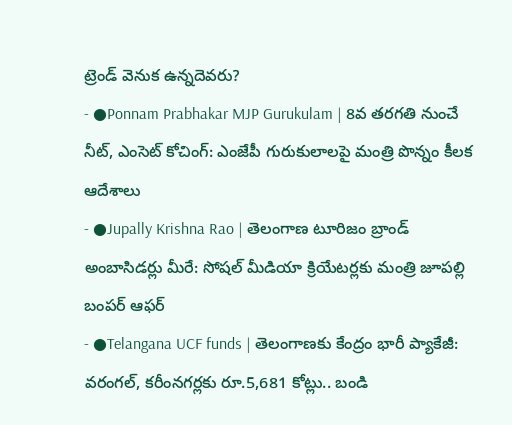ట్రెండ్ వెనుక ఉన్నదెవరు?
- ●Ponnam Prabhakar MJP Gurukulam | 8వ తరగతి నుంచే నీట్, ఎంసెట్ కోచింగ్: ఎంజేపీ గురుకులాలపై మంత్రి పొన్నం కీలక ఆదేశాలు
- ●Jupally Krishna Rao | తెలంగాణ టూరిజం బ్రాండ్ అంబాసిడర్లు మీరే: సోషల్ మీడియా క్రియేటర్లకు మంత్రి జూపల్లి బంపర్ ఆఫర్
- ●Telangana UCF funds | తెలంగాణకు కేంద్రం భారీ ప్యాకేజీ: వరంగల్, కరీంనగర్లకు రూ.5,681 కోట్లు.. బండి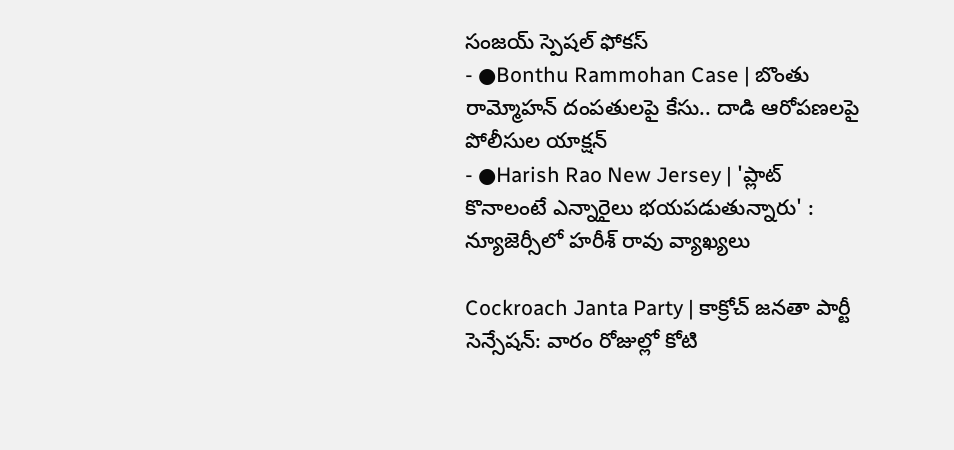సంజయ్ స్పెషల్ ఫోకస్
- ●Bonthu Rammohan Case | బొంతు రామ్మోహన్ దంపతులపై కేసు.. దాడి ఆరోపణలపై పోలీసుల యాక్షన్
- ●Harish Rao New Jersey | 'ప్లాట్ కొనాలంటే ఎన్నారైలు భయపడుతున్నారు' : న్యూజెర్సీలో హరీశ్ రావు వ్యాఖ్యలు

Cockroach Janta Party | కాక్రోచ్ జనతా పార్టీ సెన్సేషన్: వారం రోజుల్లో కోటి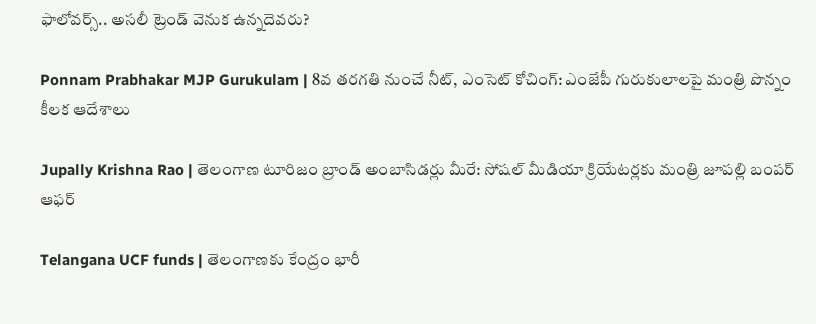ఫాలోవర్స్.. అసలీ ట్రెండ్ వెనుక ఉన్నదెవరు?

Ponnam Prabhakar MJP Gurukulam | 8వ తరగతి నుంచే నీట్, ఎంసెట్ కోచింగ్: ఎంజేపీ గురుకులాలపై మంత్రి పొన్నం కీలక ఆదేశాలు

Jupally Krishna Rao | తెలంగాణ టూరిజం బ్రాండ్ అంబాసిడర్లు మీరే: సోషల్ మీడియా క్రియేటర్లకు మంత్రి జూపల్లి బంపర్ ఆఫర్

Telangana UCF funds | తెలంగాణకు కేంద్రం భారీ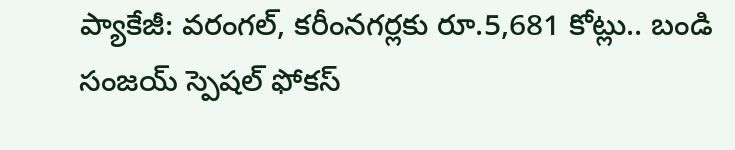ప్యాకేజీ: వరంగల్, కరీంనగర్లకు రూ.5,681 కోట్లు.. బండి సంజయ్ స్పెషల్ ఫోకస్